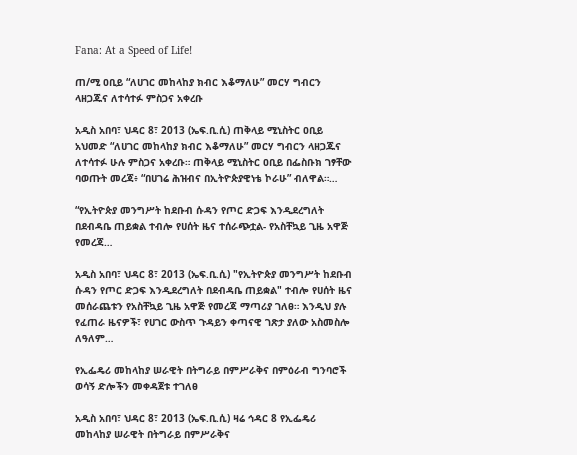Fana: At a Speed of Life!

ጠ/ሚ ዐቢይ “ለሀገር መከላከያ ክብር እቆማለሁ” መርሃ ግብርን ላዘጋጁና ለተሳተፉ ምስጋና አቀረቡ

አዲስ አበባ፣ ህዳር 8፣ 2013 (ኤፍ.ቢ.ሲ) ጠቅላይ ሚኒስትር ዐቢይ አህመድ “ለሀገር መከላከያ ክብር እቆማለሁ” መርሃ ግብርን ላዘጋጁና ለተሳተፉ ሁሉ ምስጋና አቀረቡ። ጠቅላይ ሚኒስትር ዐቢይ በፌስቡክ ገፃቸው ባወጡት መረጃ፥ “በሀገሬ ሕዝብና በኢትዮጵያዊነቴ ኮራሁ” ብለዋል።…

“የኢትዮጵያ መንግሥት ከደቡብ ሱዳን የጦር ድጋፍ እንዲደረግለት በደብዳቤ ጠይቋል ተብሎ የሀሰት ዜና ተሰራጭቷል- የአስቸኳይ ጊዜ አዋጅ የመረጃ…

አዲስ አበባ፣ ህዳር 8፣ 2013 (ኤፍ.ቢ.ሲ) "የኢትዮጵያ መንግሥት ከደቡብ ሱዳን የጦር ድጋፍ እንዲደረግለት በደብዳቤ ጠይቋል" ተብሎ የሀሰት ዜና መሰራጨቱን የአስቸኳይ ጊዜ አዋጅ የመረጃ ማጣሪያ ገለፀ። እንዲህ ያሉ የፈጠራ ዜናዎች፣ የሀገር ውስጥ ጉዳይን ቀጣናዊ ገጽታ ያለው አስመስሎ ለዓለም…

የኢፌዴሪ መከላከያ ሠራዊት በትግራይ በምሥራቅና በምዕራብ ግንባሮች ወሳኝ ድሎችን መቀዳጀቱ ተገለፀ

አዲስ አበባ፣ ህዳር 8፣ 2013 (ኤፍ.ቢ.ሲ) ዛሬ ኅዳር 8 የኢፌዴሪ መከላከያ ሠራዊት በትግራይ በምሥራቅና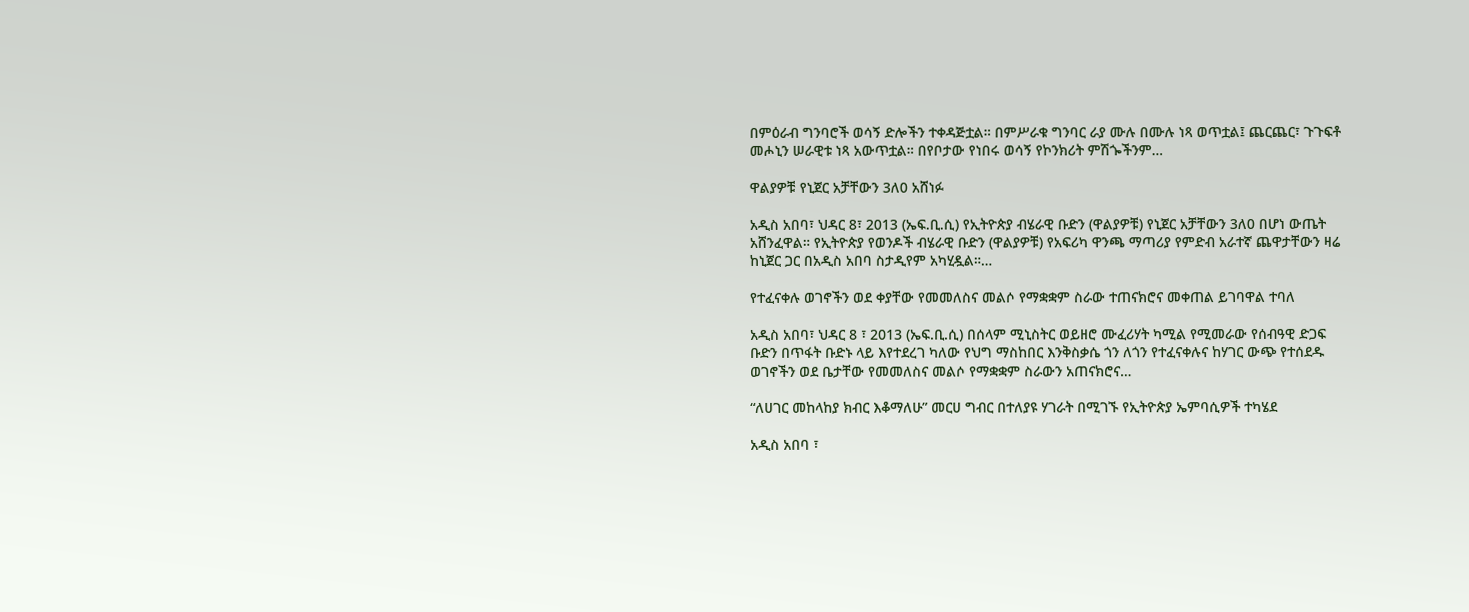በምዕራብ ግንባሮች ወሳኝ ድሎችን ተቀዳጅቷል። በምሥራቁ ግንባር ራያ ሙሉ በሙሉ ነጻ ወጥቷል፤ ጨርጨር፣ ጉጉፍቶ መሖኒን ሠራዊቱ ነጻ አውጥቷል። በየቦታው የነበሩ ወሳኝ የኮንክሪት ምሽጐችንም…

ዋልያዎቹ የኒጀር አቻቸውን 3ለ0 አሸነፉ

አዲስ አበባ፣ ህዳር 8፣ 2013 (ኤፍ.ቢ.ሲ) የኢትዮጵያ ብሄራዊ ቡድን (ዋልያዎቹ) የኒጀር አቻቸውን 3ለ0 በሆነ ውጤት አሸንፈዋል። የኢትዮጵያ የወንዶች ብሄራዊ ቡድን (ዋልያዎቹ) የአፍሪካ ዋንጫ ማጣሪያ የምድብ አራተኛ ጨዋታቸውን ዛሬ ከኒጀር ጋር በአዲስ አበባ ስታዲየም አካሂዷል።…

የተፈናቀሉ ወገኖችን ወደ ቀያቸው የመመለስና መልሶ የማቋቋም ስራው ተጠናክሮና መቀጠል ይገባዋል ተባለ

አዲስ አበባ፣ ህዳር 8 ፣ 2013 (ኤፍ.ቢ.ሲ) በሰላም ሚኒስትር ወይዘሮ ሙፈሪሃት ካሚል የሚመራው የሰብዓዊ ድጋፍ ቡድን በጥፋት ቡድኑ ላይ እየተደረገ ካለው የህግ ማስከበር እንቅስቃሴ ጎን ለጎን የተፈናቀሉና ከሃገር ውጭ የተሰደዱ ወገኖችን ወደ ቤታቸው የመመለስና መልሶ የማቋቋም ስራውን አጠናክሮና…

“ለሀገር መከላከያ ክብር እቆማለሁ” መርሀ ግብር በተለያዩ ሃገራት በሚገኙ የኢትዮጵያ ኤምባሲዎች ተካሄደ

አዲስ አበባ ፣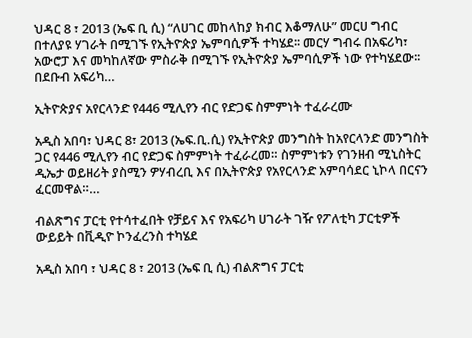ህዳር 8 ፣ 2013 (ኤፍ ቢ ሲ) “ለሀገር መከላከያ ክብር እቆማለሁ” መርሀ ግብር በተለያዩ ሃገራት በሚገኙ የኢትዮጵያ ኤምባሲዎች ተካሄደ፡፡ መርሃ ግብሩ በአፍሪካ፣ አውሮፓ እና መካከለኛው ምስራቅ በሚገኙ የኢትዮጵያ ኤምባሲዎች ነው የተካሄደው፡፡ በደቡብ አፍሪካ…

ኢትዮጵያና አየርላንድ የ446 ሚሊየን ብር የድጋፍ ስምምነት ተፈራረሙ

አዲስ አበባ፣ ህዳር 8፣ 2013 (ኤፍ.ቢ.ሲ) የኢትዮጵያ መንግስት ከአየርላንድ መንግስት ጋር የ446 ሚሊየን ብር የድጋፍ ስምምነት ተፈራረመ። ስምምነቱን የገንዘብ ሚኒስትር ዲኤታ ወይዘሪት ያስሚን ዎሃብረቢ እና በኢትዮጵያ የአየርላንድ አምባሳደር ኒኮላ በርናን ፈርመዋል።…

ብልጽግና ፓርቲ የተሳተፈበት የቻይና እና የአፍሪካ ሀገራት ገዥ የፖለቲካ ፓርቲዎች ውይይት በቪዲዮ ኮንፈረንስ ተካሄደ

አዲስ አበባ ፣ ህዳር 8 ፣ 2013 (ኤፍ ቢ ሲ) ብልጽግና ፓርቲ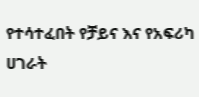የተሳተፈበት የቻይና እና የአፍሪካ ሀገራት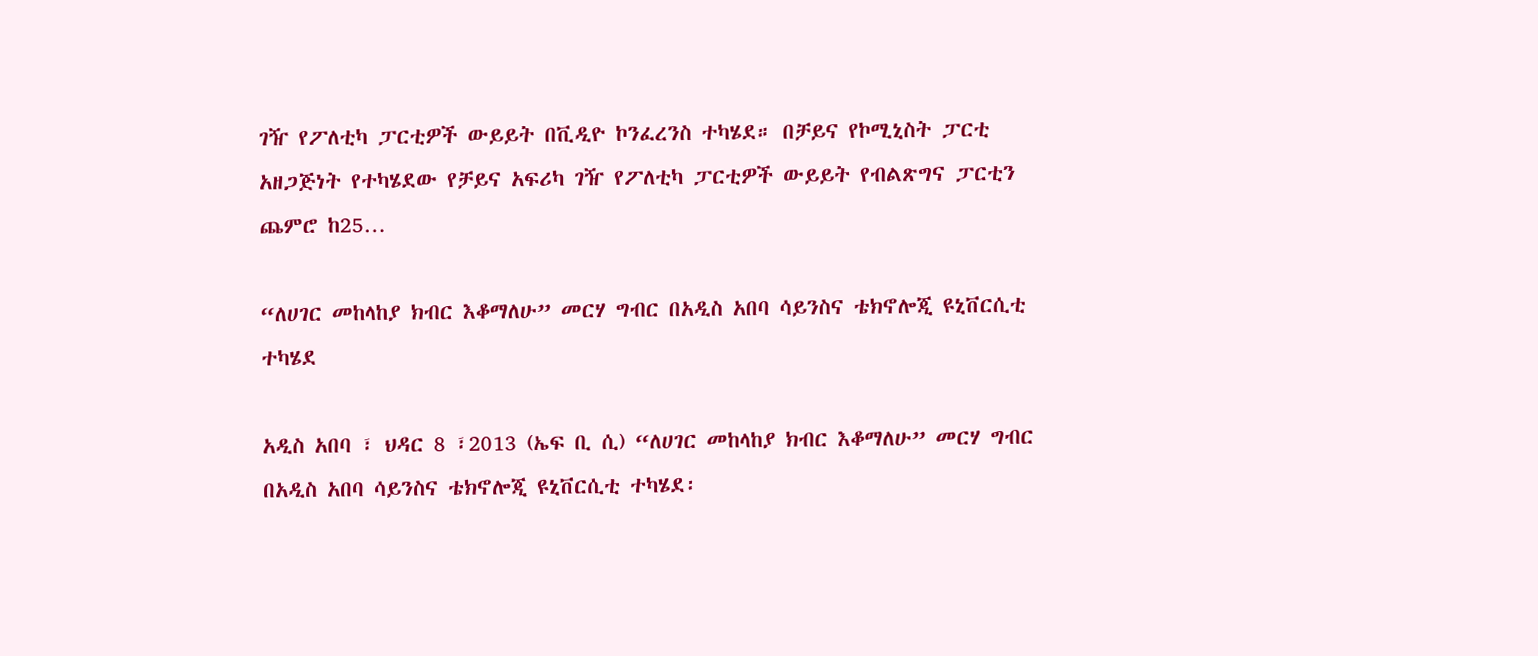ገዥ የፖለቲካ ፓርቲዎች ውይይት በቪዲዮ ኮንፈረንስ ተካሄደ። በቻይና የኮሚኒስት ፓርቲ አዘጋጅነት የተካሄደው የቻይና አፍሪካ ገዥ የፖለቲካ ፓርቲዎች ውይይት የብልጽግና ፓርቲን ጨምሮ ከ25…

“ለሀገር መከላከያ ክብር እቆማለሁ” መርሃ ግብር በአዲስ አበባ ሳይንስና ቴክኖሎጂ ዩኒቨርሲቲ ተካሄደ

አዲስ አበባ ፣ ህዳር 8 ፣2013 (ኤፍ ቢ ሲ) “ለሀገር መከላከያ ክብር እቆማለሁ” መርሃ ግብር በአዲስ አበባ ሳይንስና ቴክኖሎጂ ዩኒቨርሲቲ ተካሄደ፡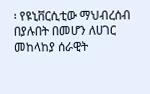፡ የዩኒቨርሲቲው ማህብረሰብ በያሉበት በመሆን ለሀገር መከላከያ ሰራዊት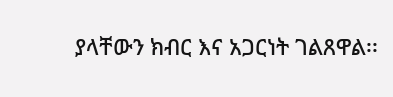ያላቸውን ክብር እና አጋርነት ገልጸዋል፡፡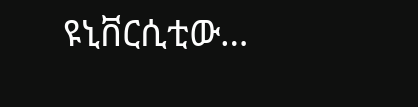ዩኒቨርሲቲው…